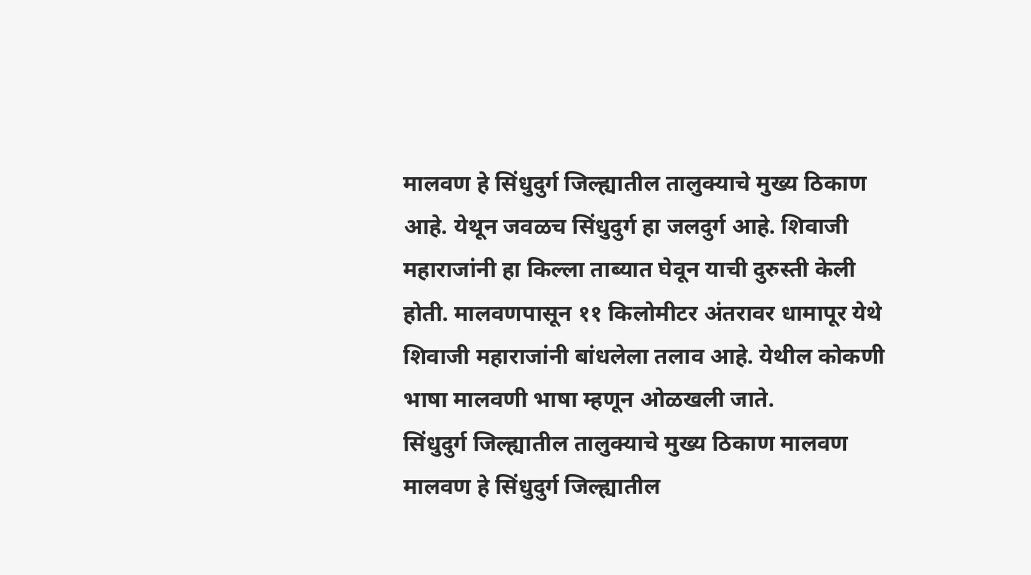मालवण हे सिंधुदुर्ग जिल्ह्यातील तालुक्याचे मुख्य ठिकाण आहे. येथून जवळच सिंधुदुर्ग हा जलदुर्ग आहे. शिवाजी महाराजांनी हा किल्ला ताब्यात घेवून याची दुरुस्ती केली होती. मालवणपासून ११ किलोमीटर अंतरावर धामापूर येथे शिवाजी महाराजांनी बांधलेला तलाव आहे. येथील कोकणी भाषा मालवणी भाषा म्हणून ओळखली जाते.
सिंधुदुर्ग जिल्ह्यातील तालुक्याचे मुख्य ठिकाण मालवण
मालवण हे सिंधुदुर्ग जिल्ह्यातील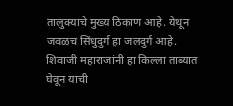तालुक्याचे मुख्य ठिकाण आहे. येथून जवळच सिंधुदुर्ग हा जलदुर्ग आहे. शिवाजी महाराजांनी हा किल्ला ताब्यात घेवून याची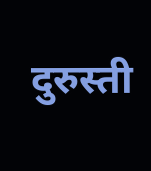दुरुस्ती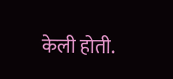केली होती.